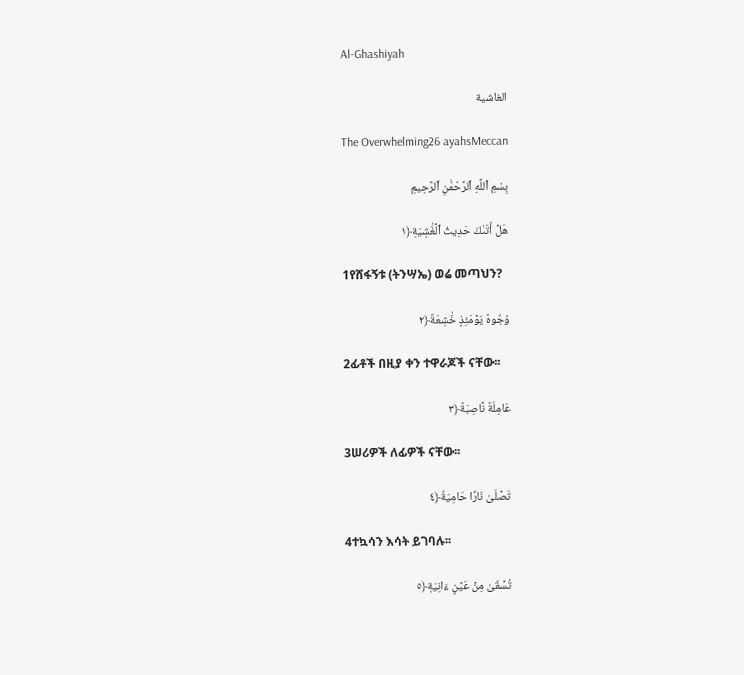Al-Ghashiyah

الغاشية

The Overwhelming26 ayahsMeccan

بِسْمِ ٱللَّهِ ٱلرَّحْمَٰنِ ٱلرَّحِيمِ

هَلۡ أَتَىٰكَ حَدِيثُ ٱلۡغَٰشِيَةِ﴿١

1የሸፋኝቱ (ትንሣኤ) ወሬ መጣህን?

وُجُوهٞ يَوۡمَئِذٍ خَٰشِعَةٌ﴿٢

2ፊቶች በዚያ ቀን ተዋራጆች ናቸው፡፡

عَامِلَةٞ نَّاصِبَةٞ﴿٣

3ሠሪዎች ለፊዎች ናቸው፡፡

تَصۡلَىٰ نَارًا حَامِيَةٗ﴿٤

4ተኳሳን እሳት ይገባሉ፡፡

تُسۡقَىٰ مِنۡ عَيۡنٍ ءَانِيَةٖ﴿٥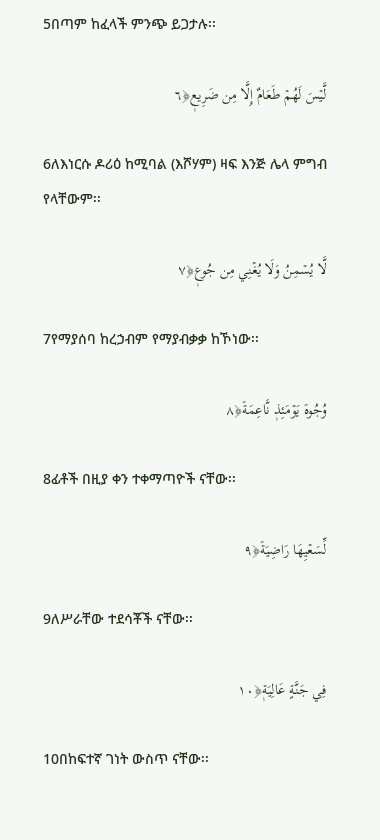5በጣም ከፈላች ምንጭ ይጋታሉ፡፡

لَّيۡسَ لَهُمۡ طَعَامٌ إِلَّا مِن ضَرِيعٖ﴿٦

6ለእነርሱ ዶሪዕ ከሚባል (እሾሃም) ዛፍ እንጅ ሌላ ምግብ የላቸውም፡፡

لَّا يُسۡمِنُ وَلَا يُغۡنِي مِن جُوعٖ﴿٧

7የማያሰባ ከረኃብም የማያብቃቃ ከኾነው፡፡

وُجُوهٞ يَوۡمَئِذٖ نَّاعِمَةٞ﴿٨

8ፊቶች በዚያ ቀን ተቀማጣዮች ናቸው፡፡

لِّسَعۡيِهَا رَاضِيَةٞ﴿٩

9ለሥራቸው ተደሳቾች ናቸው፡፡

فِي جَنَّةٍ عَالِيَةٖ﴿١٠

10በከፍተኛ ገነት ውስጥ ናቸው፡፡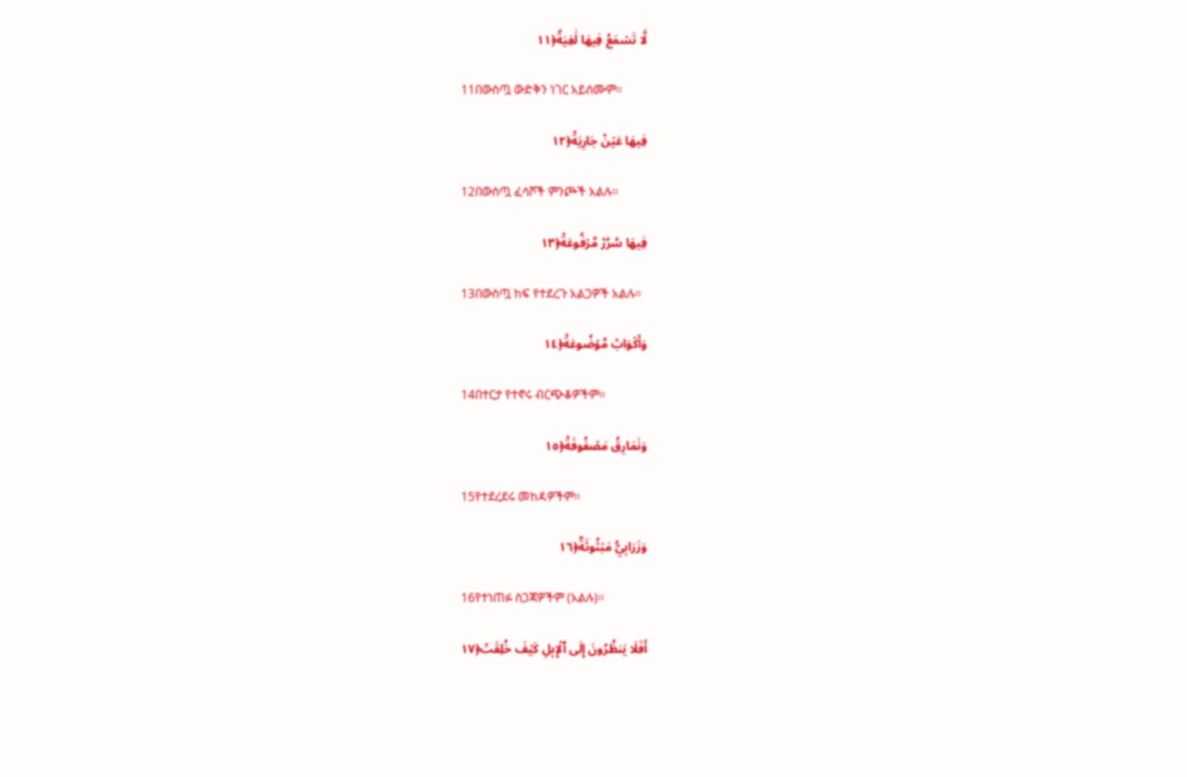لَّا تَسۡمَعُ فِيهَا لَٰغِيَةٗ﴿١١

11በውስጧ ውድቅን ነገር አይሰሙም፡፡

فِيهَا عَيۡنٞ جَارِيَةٞ﴿١٢

12በውስጧ ፈሳሾች ምንጮች አልሉ፡፡

فِيهَا سُرُرٞ مَّرۡفُوعَةٞ﴿١٣

13በውስጧ ከፍ የተደረጉ አልጋዎች አልሉ፡፡

وَأَكۡوَابٞ مَّوۡضُوعَةٞ﴿١٤

14በተርታ የተኖሩ ብርጭቆዎችም፡፡

وَنَمَارِقُ مَصۡفُوفَةٞ﴿١٥

15የተደረደሩ መከዳዎችም፡፡

وَزَرَابِيُّ مَبۡثُوثَةٌ﴿١٦

16የተነጠፉ ስጋጃዎችም (አልሉ)፡፡

أَفَلَا يَنظُرُونَ إِلَى ٱلۡإِبِلِ كَيۡفَ خُلِقَتۡ﴿١٧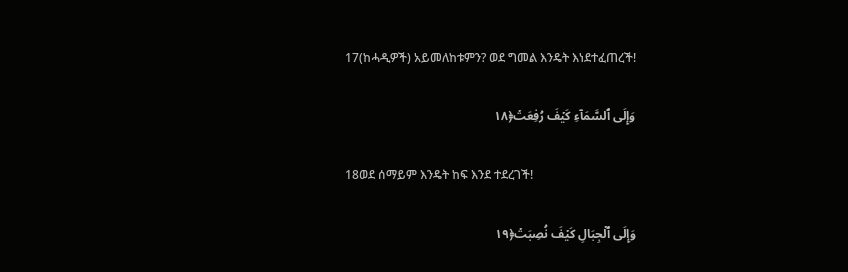17(ከሓዲዎች) አይመለከቱምን? ወደ ግመል እንዴት እነደተፈጠረች!

وَإِلَى ٱلسَّمَآءِ كَيۡفَ رُفِعَتۡ﴿١٨

18ወደ ሰማይም እንዴት ከፍ እንደ ተደረገች!

وَإِلَى ٱلۡجِبَالِ كَيۡفَ نُصِبَتۡ﴿١٩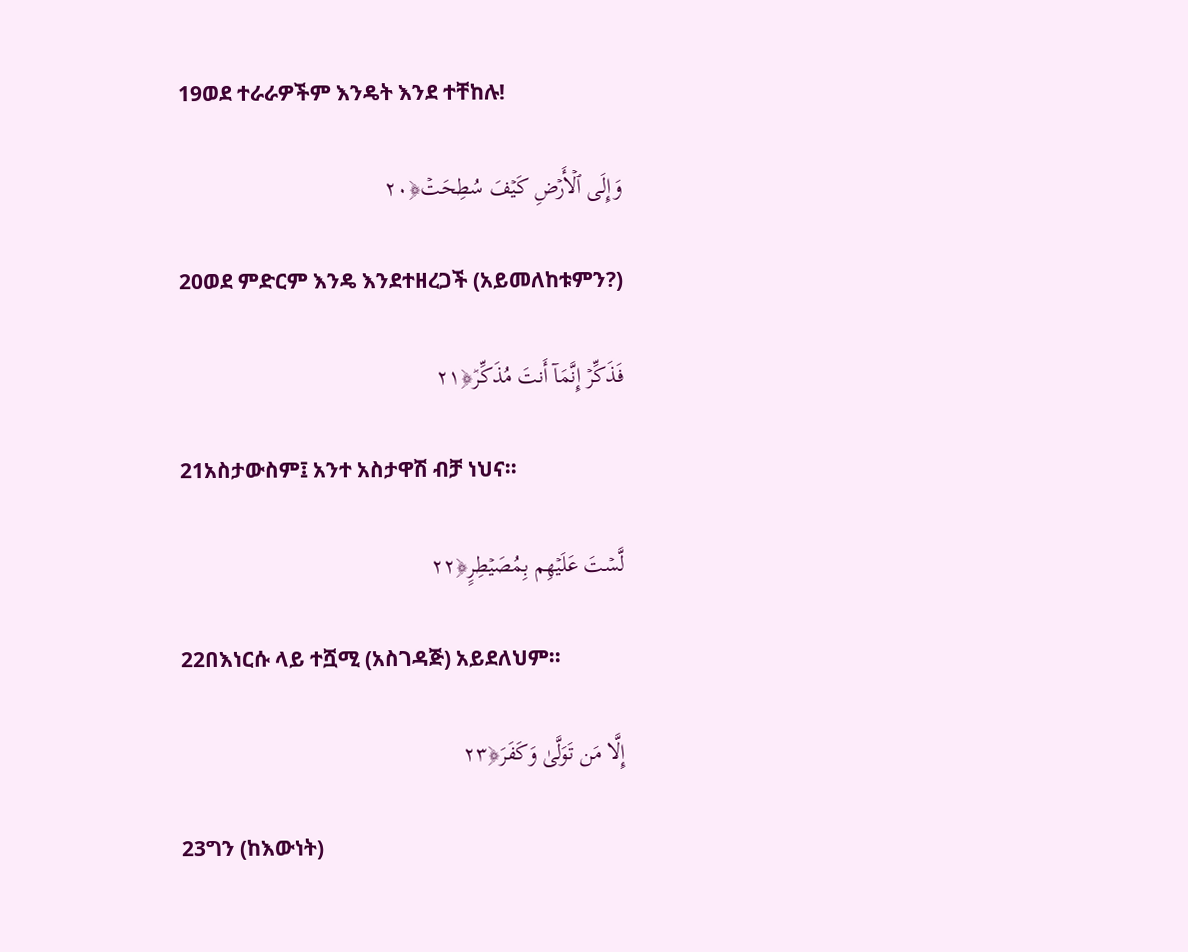19ወደ ተራራዎችም እንዴት እንደ ተቸከሉ!

وَإِلَى ٱلۡأَرۡضِ كَيۡفَ سُطِحَتۡ﴿٢٠

20ወደ ምድርም እንዴ እንደተዘረጋች (አይመለከቱምን?)

فَذَكِّرۡ إِنَّمَآ أَنتَ مُذَكِّرٞ﴿٢١

21አስታውስም፤ አንተ አስታዋሽ ብቻ ነህና፡፡

لَّسۡتَ عَلَيۡهِم بِمُصَيۡطِرٍ﴿٢٢

22በእነርሱ ላይ ተሿሚ (አስገዳጅ) አይደለህም፡፡

إِلَّا مَن تَوَلَّىٰ وَكَفَرَ﴿٢٣

23ግን (ከእውነት)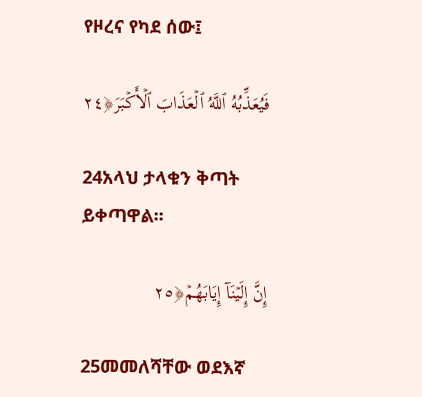የዞረና የካደ ሰው፤

فَيُعَذِّبُهُ ٱللَّهُ ٱلۡعَذَابَ ٱلۡأَكۡبَرَ﴿٢٤

24አላህ ታላቁን ቅጣት ይቀጣዋል፡፡

إِنَّ إِلَيۡنَآ إِيَابَهُمۡ﴿٢٥

25መመለሻቸው ወደእኛ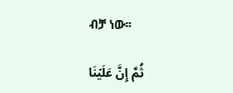ብቻ ነው፡፡

ثُمَّ إِنَّ عَلَيۡنَا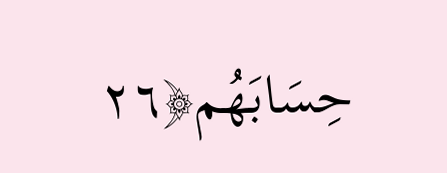حِسَابَهُم﴿٢٦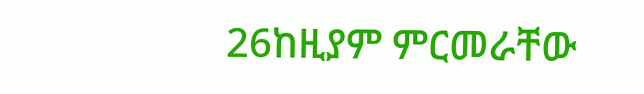26ከዚያም ምርመራቸው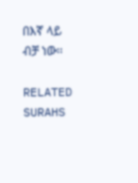በእኛ ላይ ብቻ ነው፡፡

RELATED SURAHS